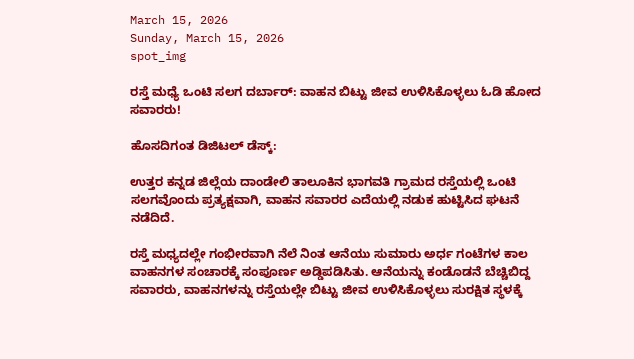March 15, 2026
Sunday, March 15, 2026
spot_img

ರಸ್ತೆ ಮಧ್ಯೆ ಒಂಟಿ ಸಲಗ ದರ್ಬಾರ್: ವಾಹನ ಬಿಟ್ಟು ಜೀವ ಉಳಿಸಿಕೊಳ್ಳಲು ಓಡಿ ಹೋದ ಸವಾರರು!

ಹೊಸದಿಗಂತ ಡಿಜಿಟಲ್ ಡೆಸ್ಕ್:

ಉತ್ತರ ಕನ್ನಡ ಜಿಲ್ಲೆಯ ದಾಂಡೇಲಿ ತಾಲೂಕಿನ ಭಾಗವತಿ ಗ್ರಾಮದ ರಸ್ತೆಯಲ್ಲಿ ಒಂಟಿ ಸಲಗವೊಂದು ಪ್ರತ್ಯಕ್ಷವಾಗಿ, ವಾಹನ ಸವಾರರ ಎದೆಯಲ್ಲಿ ನಡುಕ ಹುಟ್ಟಿಸಿದ ಘಟನೆ ನಡೆದಿದೆ.

ರಸ್ತೆ ಮಧ್ಯದಲ್ಲೇ ಗಂಭೀರವಾಗಿ ನೆಲೆ ನಿಂತ ಆನೆಯು ಸುಮಾರು ಅರ್ಧ ಗಂಟೆಗಳ ಕಾಲ ವಾಹನಗಳ ಸಂಚಾರಕ್ಕೆ ಸಂಪೂರ್ಣ ಅಡ್ಡಿಪಡಿಸಿತು. ಆನೆಯನ್ನು ಕಂಡೊಡನೆ ಬೆಚ್ಚಿಬಿದ್ದ ಸವಾರರು, ವಾಹನಗಳನ್ನು ರಸ್ತೆಯಲ್ಲೇ ಬಿಟ್ಟು ಜೀವ ಉಳಿಸಿಕೊಳ್ಳಲು ಸುರಕ್ಷಿತ ಸ್ಥಳಕ್ಕೆ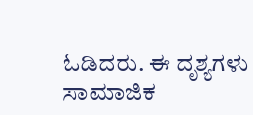ಓಡಿದರು. ಈ ದೃಶ್ಯಗಳು ಸಾಮಾಜಿಕ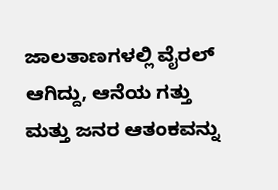ಜಾಲತಾಣಗಳಲ್ಲಿ ವೈರಲ್ ಆಗಿದ್ದು, ಆನೆಯ ಗತ್ತು ಮತ್ತು ಜನರ ಆತಂಕವನ್ನು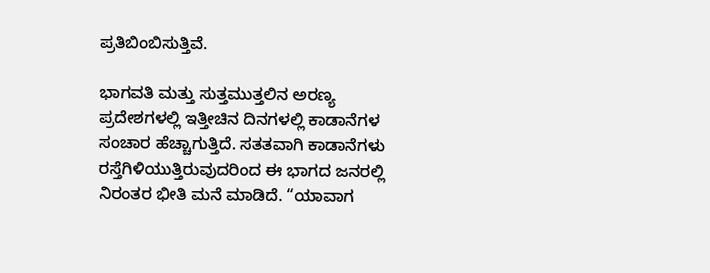ಪ್ರತಿಬಿಂಬಿಸುತ್ತಿವೆ.

ಭಾಗವತಿ ಮತ್ತು ಸುತ್ತಮುತ್ತಲಿನ ಅರಣ್ಯ ಪ್ರದೇಶಗಳಲ್ಲಿ ಇತ್ತೀಚಿನ ದಿನಗಳಲ್ಲಿ ಕಾಡಾನೆಗಳ ಸಂಚಾರ ಹೆಚ್ಚಾಗುತ್ತಿದೆ. ಸತತವಾಗಿ ಕಾಡಾನೆಗಳು ರಸ್ತೆಗಿಳಿಯುತ್ತಿರುವುದರಿಂದ ಈ ಭಾಗದ ಜನರಲ್ಲಿ ನಿರಂತರ ಭೀತಿ ಮನೆ ಮಾಡಿದೆ. “ಯಾವಾಗ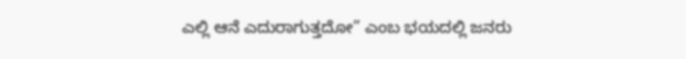ಎಲ್ಲಿ ಆನೆ ಎದುರಾಗುತ್ತದೋ” ಎಂಬ ಭಯದಲ್ಲಿ ಜನರು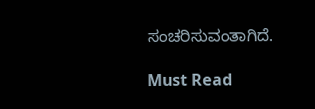ಸಂಚರಿಸುವಂತಾಗಿದೆ.

Must Read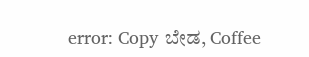error: Copy ಬೇಡ, Coffee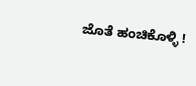ಜೊತೆ ಹಂಚಿಕೊಳ್ಳಿ !